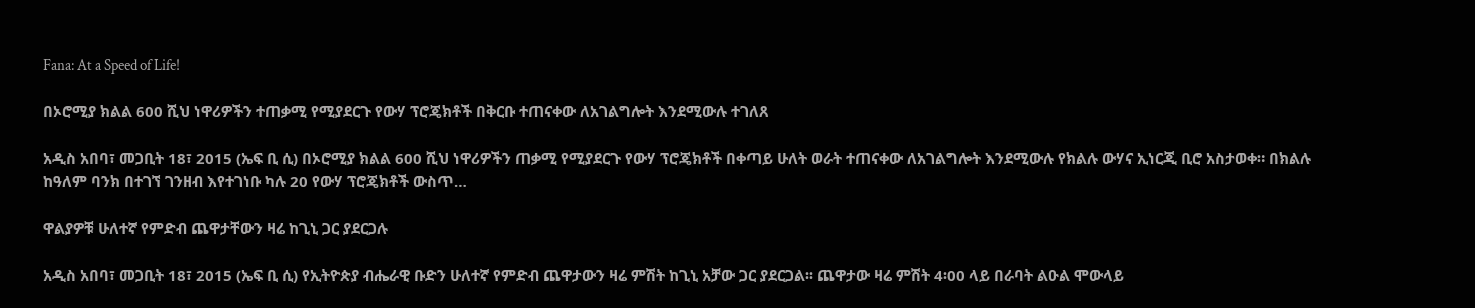Fana: At a Speed of Life!

በኦሮሚያ ክልል 600 ሺህ ነዋሪዎችን ተጠቃሚ የሚያደርጉ የውሃ ፕሮጄክቶች በቅርቡ ተጠናቀው ለአገልግሎት እንደሚውሉ ተገለጸ

አዲስ አበባ፣ መጋቢት 18፣ 2015 (ኤፍ ቢ ሲ) በኦሮሚያ ክልል 600 ሺህ ነዋሪዎችን ጠቃሚ የሚያደርጉ የውሃ ፕሮጄክቶች በቀጣይ ሁለት ወራት ተጠናቀው ለአገልግሎት እንደሚውሉ የክልሉ ውሃና ኢነርጂ ቢሮ አስታወቀ። በክልሉ ከዓለም ባንክ በተገኘ ገንዘብ እየተገነቡ ካሉ 20 የውሃ ፕሮጄክቶች ውስጥ…

ዋልያዎቹ ሁለተኛ የምድብ ጨዋታቸውን ዛሬ ከጊኒ ጋር ያደርጋሉ

አዲስ አበባ፣ መጋቢት 18፣ 2015 (ኤፍ ቢ ሲ) የኢትዮጵያ ብሔራዊ ቡድን ሁለተኛ የምድብ ጨዋታውን ዛሬ ምሽት ከጊኒ አቻው ጋር ያደርጋል፡፡ ጨዋታው ዛሬ ምሽት 4፡00 ላይ በራባት ልዑል ሞውላይ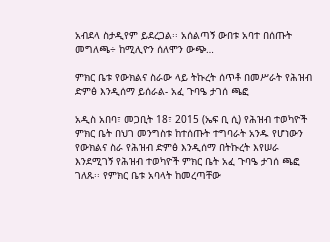አብደላ ስታዲየም ይደረጋል፡፡ አሰልጣኝ ውበቱ አባተ በሰጡት መግለጫ÷ ከሚሊዮን ሰለሞን ውጭ…

ምክር ቤቱ የውክልና ስራው ላይ ትኩረት ሰጥቶ በመሥራት የሕዝብ ድምፅ እንዲሰማ ይሰራል- አፈ ጉባዔ ታገሰ ጫፎ

አዲስ አበባ፣ መጋቢት 18፣ 2015 (ኤፍ ቢ ሲ) የሕዝብ ተወካዮች ምክር ቤት በህገ መንግስቱ ከተሰጡት ተግባራት አንዱ የሆነውን የውክልና ስራ የሕዝብ ድምፅ እንዲሰማ በትኩረት እየሠራ እንደሚገኝ የሕዝብ ተወካዮች ምክር ቤት አፈ ጉባዔ ታገሰ ጫፎ ገለጹ፡፡ የምክር ቤቱ አባላት ከመረጣቸው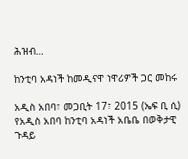ሕዝብ…

ከንቲባ አዳነች ከመዲናዋ ነዋሪዎች ጋር መከሩ

አዲስ አበባ፣ መጋቢት 17፣ 2015 (ኤፍ ቢ ሲ) የአዲስ አበባ ከንቲባ አዳነች አቤቤ በወቅታዊ ጉዳይ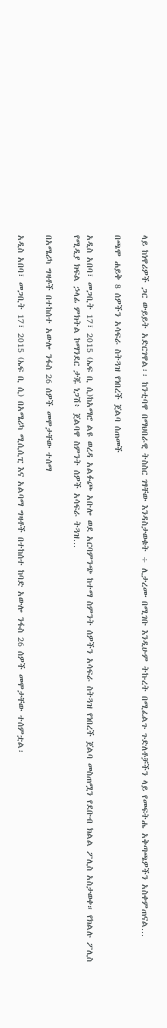ላይ ከነዋሪዎች ጋር ውይይት አድርገዋል፡፡ ከንቲባዋ በማህበራዊ ትስስር ገፃቸው እንዳስታወቁት ÷ ሊታረሙ በሚገቡ እንዲሁም ትኩረት በሚፈልጉ ጉድለቶቻችን ላይ የመፍትሔ አቅጣጫዎችን አስቀምጠናል…

በጫሞ ሐይቅ 8 ሰዎችን አሳፍራ ስትጓዝ የነበረች ጀልባ ሰጠመች

አዲስ አበባ፣ መጋቢት 17፣ 2015 (ኤፍ ቢ ሲ)ከአማሮ ልዩ ወረዳ አልፉጮ አቡሎ ወደ አርባምንጭ ከተማ ስምንት ሰዎችን አሳፍራ ስትጓዝ የነበረች ጀልባ መስጠሟን የደቡብ ክልል ፖሊስ አስታወቀ። የክልሉ ፖሊስ የሚዲያ ክፍል ኃላፊ ምክትል ኮማንደር ታጁ ነጋሽ፥ ጀልባዋ ስምንት ሰዎች አሳፍራ ትጓዝ…

በአሜሪካ ግዛቶች በተከሰተ አውሎ ንፋስ 26 ሰዎች መሞታቸው ተሰማ

አዲስ አበባ፣ መጋቢት 17፣ 2015 (ኤፍ ቢ ሲ) በአሜሪካ ሚሲሲፒ እና አልባማ ግዛቶች በተከሰተ ከባድ አውሎ ንፋስ 26 ሰዎች መሞታቸው ተሰምቷል፡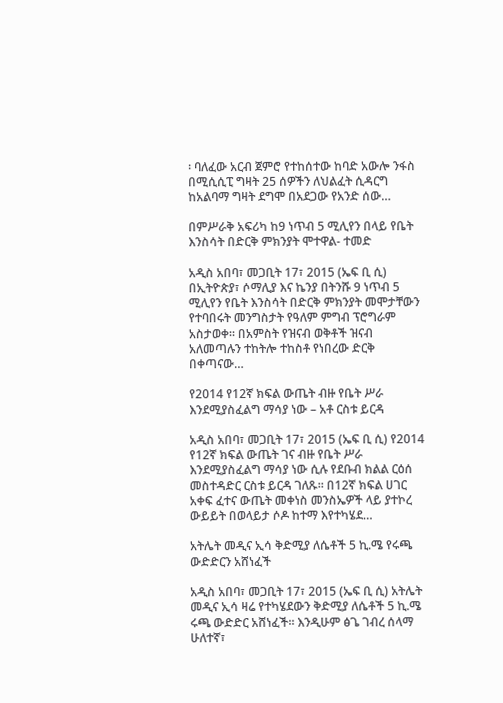፡ ባለፈው አርብ ጀምሮ የተከሰተው ከባድ አውሎ ንፋስ በሚሲሲፒ ግዛት 25 ሰዎችን ለህልፈት ሲዳርግ ከአልባማ ግዛት ደግሞ በአደጋው የአንድ ሰው…

በምሥራቅ አፍሪካ ከ9 ነጥብ 5 ሚሊየን በላይ የቤት እንስሳት በድርቅ ምክንያት ሞተዋል- ተመድ

አዲስ አበባ፣ መጋቢት 17፣ 2015 (ኤፍ ቢ ሲ) በኢትዮጵያ፣ ሶማሊያ እና ኬንያ በትንሹ 9 ነጥብ 5 ሚሊየን የቤት እንስሳት በድርቅ ምክንያት መሞታቸውን የተባበሩት መንግስታት የዓለም ምግብ ፕሮግራም አስታወቀ። በአምስት የዝናብ ወቅቶች ዝናብ አለመጣሉን ተከትሎ ተከስቶ የነበረው ድርቅ በቀጣናው…

የ2014 የ12ኛ ክፍል ውጤት ብዙ የቤት ሥራ እንደሚያስፈልግ ማሳያ ነው – አቶ ርስቱ ይርዳ

አዲስ አበባ፣ መጋቢት 17፣ 2015 (ኤፍ ቢ ሲ) የ2014 የ12ኛ ክፍል ውጤት ገና ብዙ የቤት ሥራ እንደሚያስፈልግ ማሳያ ነው ሲሉ የደቡብ ክልል ርዕሰ መስተዳድር ርስቱ ይርዳ ገለጹ፡፡ በ12ኛ ክፍል ሀገር አቀፍ ፈተና ውጤት መቀነስ መንስኤዎች ላይ ያተኮረ ውይይት በወላይታ ሶዶ ከተማ እየተካሄደ…

አትሌት መዲና ኢሳ ቅድሚያ ለሴቶች 5 ኪ.ሜ የሩጫ ውድድርን አሸነፈች

አዲስ አበባ፣ መጋቢት 17፣ 2015 (ኤፍ ቢ ሲ) አትሌት መዲና ኢሳ ዛሬ የተካሄደውን ቅድሚያ ለሴቶች 5 ኪ.ሜ ሩጫ ውድድር አሸነፈች፡፡ እንዲሁም ፅጌ ገብረ ሰላማ ሁለተኛ፣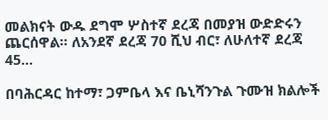መልክናት ውዱ ደግሞ ሦስተኛ ደረጃ በመያዝ ውድድሩን ጨርሰዋል፡፡ ለአንደኛ ደረጃ 70 ሺህ ብር፣ ለሁለተኛ ደረጃ 45…

በባሕርዳር ከተማ፣ ጋምቤላ እና ቤኒሻንጉል ጉሙዝ ክልሎች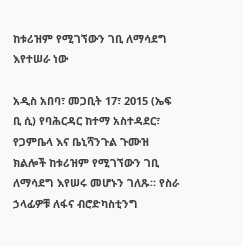ከቱሪዝም የሚገኘውን ገቢ ለማሳደግ እየተሠራ ነው

አዲስ አበባ፣ መጋቢት 17፣ 2015 (ኤፍ ቢ ሲ) የባሕርዳር ከተማ አስተዳደር፣ የጋምቤላ እና ቤኒሻንጉል ጉሙዝ ክልሎች ከቱሪዝም የሚገኘውን ገቢ ለማሳደግ እየሠሩ መሆኑን ገለጹ። የስራ ኃላፊዎቹ ለፋና ብሮድካስቲንግ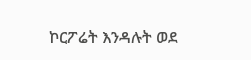ኮርፖሬት እንዳሉት ወደ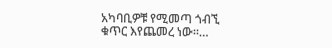አካባቢዎቹ የሚመጣ ጎብኚ ቁጥር እየጨመረ ነው፡፡…